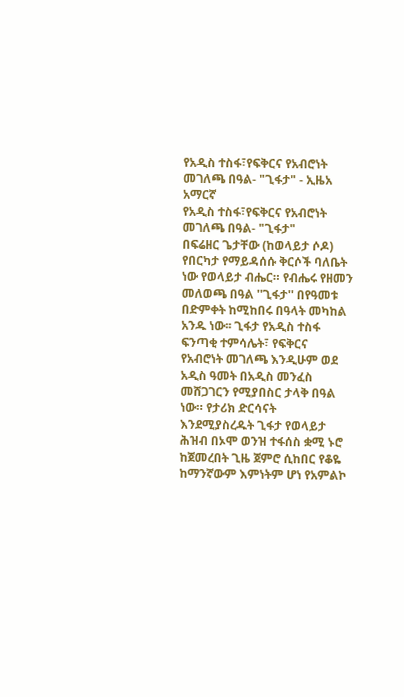የአዲስ ተስፋ፣የፍቅርና የአብሮነት መገለጫ በዓል- "ጊፋታ" - ኢዜአ አማርኛ
የአዲስ ተስፋ፣የፍቅርና የአብሮነት መገለጫ በዓል- "ጊፋታ"
በፍሬዘር ጌታቸው (ከወላይታ ሶዶ)
የበርካታ የማይዳሰሱ ቅርሶች ባለቤት ነው የወላይታ ብሔር። የብሔሩ የዘመን መለወጫ በዓል ''ጊፋታ'' በየዓመቱ በድምቀት ከሚከበሩ በዓላት መካከል አንዱ ነው፡፡ ጊፋታ የአዲስ ተስፋ ፍንጣቂ ተምሳሌት፣ የፍቅርና የአብሮነት መገለጫ እንዲሁም ወደ አዲስ ዓመት በአዲስ መንፈስ መሸጋገርን የሚያበስር ታላቅ በዓል ነው። የታሪክ ድርሳናት እንደሚያስረዱት ጊፋታ የወላይታ ሕዝብ በኦሞ ወንዝ ተፋሰስ ቋሚ ኑሮ ከጀመረበት ጊዜ ጀምሮ ሲከበር የቆዬ ከማንኛውም እምነትም ሆነ የአምልኮ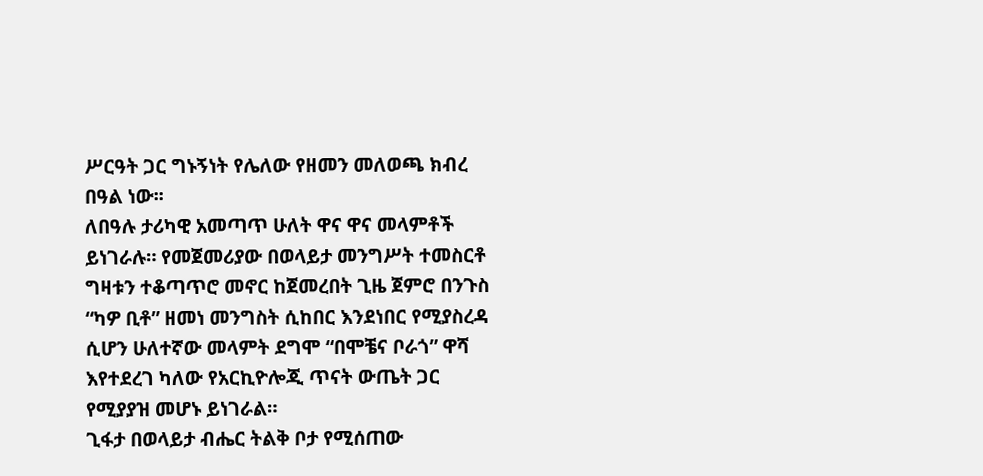ሥርዓት ጋር ግኑኝነት የሌለው የዘመን መለወጫ ክብረ በዓል ነው፡፡
ለበዓሉ ታሪካዊ አመጣጥ ሁለት ዋና ዋና መላምቶች ይነገራሉ። የመጀመሪያው በወላይታ መንግሥት ተመስርቶ ግዛቱን ተቆጣጥሮ መኖር ከጀመረበት ጊዜ ጀምሮ በንጉስ “ካዎ ቢቶ” ዘመነ መንግስት ሲከበር እንደነበር የሚያስረዳ ሲሆን ሁለተኛው መላምት ደግሞ “በሞቼና ቦራጎ” ዋሻ እየተደረገ ካለው የአርኪዮሎጂ ጥናት ውጤት ጋር የሚያያዝ መሆኑ ይነገራል።
ጊፋታ በወላይታ ብሔር ትልቅ ቦታ የሚሰጠው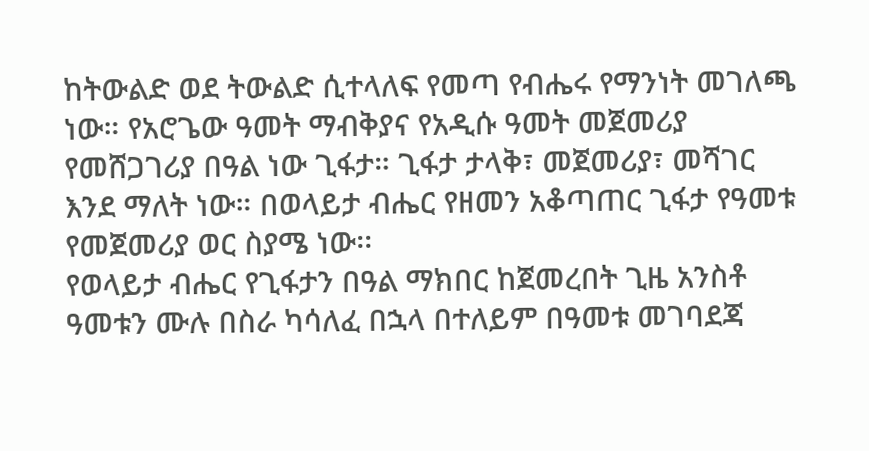ከትውልድ ወደ ትውልድ ሲተላለፍ የመጣ የብሔሩ የማንነት መገለጫ ነው። የአሮጌው ዓመት ማብቅያና የአዲሱ ዓመት መጀመሪያ የመሸጋገሪያ በዓል ነው ጊፋታ። ጊፋታ ታላቅ፣ መጀመሪያ፣ መሻገር እንደ ማለት ነው። በወላይታ ብሔር የዘመን አቆጣጠር ጊፋታ የዓመቱ የመጀመሪያ ወር ስያሜ ነው፡፡
የወላይታ ብሔር የጊፋታን በዓል ማክበር ከጀመረበት ጊዜ አንስቶ ዓመቱን ሙሉ በስራ ካሳለፈ በኋላ በተለይም በዓመቱ መገባደጃ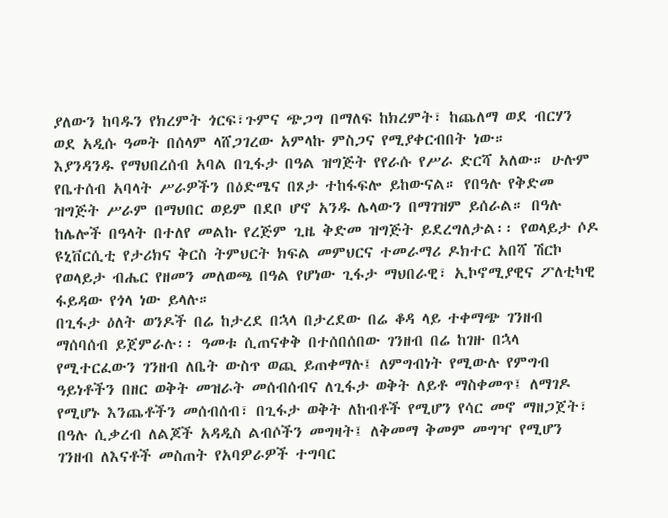ያለውን ከባዱን የክረምት ጎርፍ፣ጉምና ጭጋግ በማለፍ ከክረምት፣ ከጨለማ ወደ ብርሃን ወደ አዲሱ ዓመት በሰላም ላሸጋገረው አምላኩ ምስጋና የሚያቀርብበት ነው።
እያንዳንዱ የማህበረሰብ አባል በጊፋታ በዓል ዝግጅት የየራሱ የሥራ ድርሻ አለው። ሁሉም የቤተሰብ አባላት ሥራዎችን በዕድሜና በጾታ ተከፋፍሎ ይከውናል። የበዓሉ የቅድመ ዝግጅት ሥራም በማህበር ወይም በደቦ ሆኖ አንዱ ሌላውን በማገዝም ይሰራል። በዓሉ ከሌሎች በዓላት በተለየ መልኩ የረጅም ጊዜ ቅድመ ዝግጅት ይደረግለታል፡፡ የወላይታ ሶዶ ዩኒቨርሲቲ የታሪክና ቅርስ ትምህርት ክፍል መምህርና ተመራማሪ ዶክተር አበሻ ሽርኮ የወላይታ ብሔር የዘመን መለወጫ በዓል የሆነው ጊፋታ ማህበራዊ፣ ኢኮኖሚያዊና ፖለቲካዊ ፋይዳው የጎላ ነው ይላሉ።
በጊፋታ ዕለት ወንዶች በሬ ከታረደ በኋላ በታረደው በሬ ቆዳ ላይ ተቀማጭ ገንዘብ ማሰባሰብ ይጀምራሉ፡፡ ዓመቱ ሲጠናቀቅ በተሰበሰበው ገንዘብ በሬ ከገዙ በኋላ የሚተርፈውን ገንዘብ ለቤት ውስጥ ወጪ ይጠቀማሉ፤ ለምግብነት የሚውሉ የምግብ ዓይነቶችን በዘር ወቅት መዝራት መሰብሰብና ለጊፋታ ወቅት ለይቶ ማስቀመጥ፤ ለማገዶ የሚሆኑ እንጨቶችን መሰብሰብ፣ በጊፋታ ወቅት ለከብቶች የሚሆን የሳር መኖ ማዘጋጀት፣ በዓሉ ሲቃረብ ለልጆች አዳዲስ ልብሶችን መግዛት፤ ለቅመማ ቅመም መግዣ የሚሆን ገንዘብ ለእናቶች መስጠት የአባዎራዎች ተግባር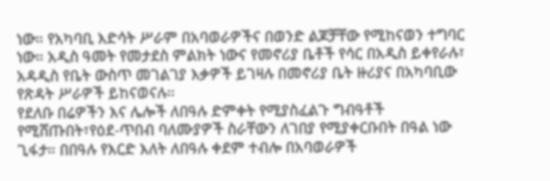ነው። የአካባቢ እድሳት ሥራም በአባወራዎችና በወንድ ልጆቻቸው የሚከናወን ተግባር ነው። አዲስ ዓመት የመታደስ ምልክት ነውና የመኖሪያ ቤቶች የሳር በአዲስ ይቀየራሉ፣ አዳዲስ የቤት ውስጥ መገልገያ እቃዎች ይገዛሉ በመኖሪያ ቤት ዙሪያና በአካባቢው የጽዳት ሥራዎች ይከናወናሉ።
የደለቡ በሬዎችን እና ሌሎች ለበዓሉ ድምቀት የሚያስፈልጉ ግብዓቶች የሚሸጡበት፣የዕደ-ጥበብ ባለሙያዎች ስራቸውን ለገበያ የሚያቀርቡበት በዓል ነው ጊፋታ። በበዓሉ የእርድ እለት ለበዓሉ ቀደም ተብሎ በአባወራዎች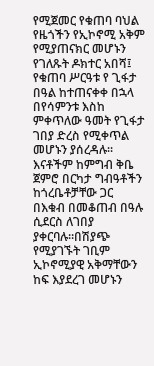የሚጀመር የቁጠባ ባህል የዜጎችን የኢኮኖሚ አቅም የሚያጠናክር መሆኑን የገለጹት ዶክተር አበሻ፤ የቁጠባ ሥርዓቱ የ ጊፋታ በዓል ከተጠናቀቀ በኋላ በየሳምንቱ እስከ ምቀጥለው ዓመት የጊፋታ ገበያ ድረስ የሚቀጥል መሆኑን ያሰረዳሉ።
እናቶችም ከምግብ ቅቤ ጀምሮ በርካታ ግብዓቶችን ከጎረቤቶቻቸው ጋር በእቁብ በመቆጠብ በዓሉ ሲደርስ ለገበያ ያቀርባሉ።በሽያጭ የሚያገኙት ገቢም ኢኮኖሚያዊ አቅማቸውን ከፍ እያደረገ መሆኑን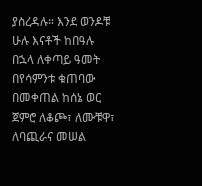ያስረዳሉ። እንደ ወንዶቹ ሁሉ እናቶች ከበዓሉ በኋላ ለቀጣይ ዓመት በየሳምንቱ ቁጠባው በመቀጠል ከሰኔ ወር ጀምሮ ለቆጮ፣ ለሙቹዋ፣ ለባጪራና መሠል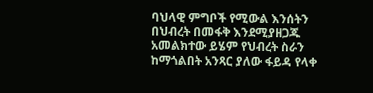ባህላዊ ምግቦች የሚውል እንሰትን በህብረት በመፋቅ እንደሚያዘጋጁ አመልክተው ይሄም የህብረት ስራን ከማጎልበት አንጻር ያለው ፋይዳ የላቀ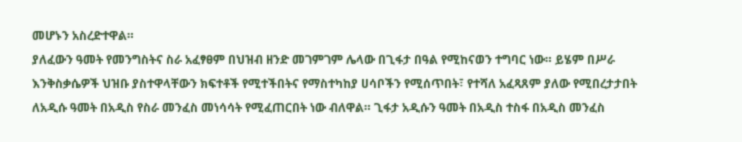መሆኑን አስረድተዋል።
ያለፈውን ዓመት የመንግስትና ስራ አፈፃፀም በህዝብ ዘንድ መገምገም ሌላው በጊፋታ በዓል የሚከናወን ተግባር ነው። ይሄም በሥራ እንቅስቃሴዎች ህዝቡ ያስተዋላቸውን ክፍተቶች የሚተችበትና የማስተካከያ ሀሳቦችን የሚሰጥበት፣ የተሻለ አፈጻጸም ያለው የሚበረታታበት ለአዲሱ ዓመት በአዲስ የስራ መንፈስ መነሳሳት የሚፈጠርበት ነው ብለዋል። ጊፋታ አዲሱን ዓመት በአዲስ ተስፋ በአዲስ መንፈስ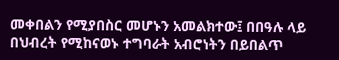መቀበልን የሚያበስር መሆኑን አመልክተው፤ በበዓሉ ላይ በህብረት የሚከናወኑ ተግባራት አብሮነትን በይበልጥ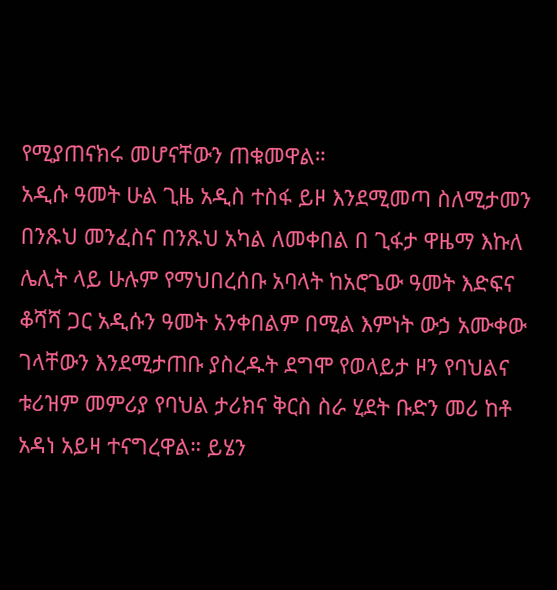የሚያጠናክሩ መሆናቸውን ጠቁመዋል።
አዲሱ ዓመት ሁል ጊዜ አዲስ ተስፋ ይዞ እንደሚመጣ ስለሚታመን በንጹህ መንፈስና በንጹህ አካል ለመቀበል በ ጊፋታ ዋዜማ እኩለ ሌሊት ላይ ሁሉም የማህበረሰቡ አባላት ከአሮጌው ዓመት እድፍና ቆሻሻ ጋር አዲሱን ዓመት አንቀበልም በሚል እምነት ውኃ አሙቀው ገላቸውን እንደሚታጠቡ ያስረዱት ደግሞ የወላይታ ዞን የባህልና ቱሪዝም መምሪያ የባህል ታሪክና ቅርስ ስራ ሂደት ቡድን መሪ ከቶ አዳነ አይዛ ተናግረዋል። ይሄን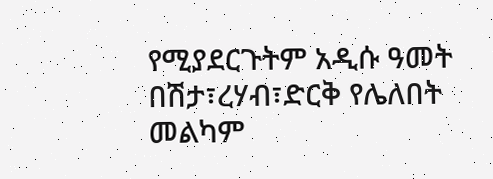የሚያደርጉትም አዲሱ ዓመት በሽታ፣ረሃብ፣ድርቅ የሌለበት መልካም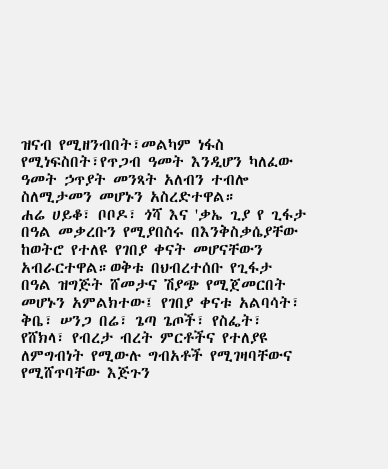ዝናብ የሚዘንብበት፣መልካም ነፋስ የሚነፍስበት፣የጥጋብ ዓመት እንዲሆን ካለፈው ዓመት ኃጥያት መንጻት አለብን ተብሎ ስለሚታመን መሆኑን አስረድተዋል።
ሐሬ ሀይቆ፣ ቦቦዶ፣ ጎሻ እና 'ቃኤ ጊያ የ ጊፋታ በዓል መቃረቡን የሚያበስሩ በእንቅስቃሴያቸው ከወትሮ የተለዩ የገበያ ቀናት መሆናቸውን አብራርተዋል።ወቅቱ በህብረተሰቡ የጊፋታ በዓል ዝግጅት ሸመታና ሽያጭ የሚጀመርበት መሆኑን አምልክተው፤ የገበያ ቀናቱ አልባሳት፣ ቅቤ፣ ሠንጋ በሬ፣ ጌጣ ጌጦች፣ የስፌት፣ የሸክላ፣ የብረታ ብረት ምርቶችና የተለያዩ ለምግብነት የሚውሉ ግብአቶች የሚገዛባቸውና የሚሸጥባቸው እጅጉን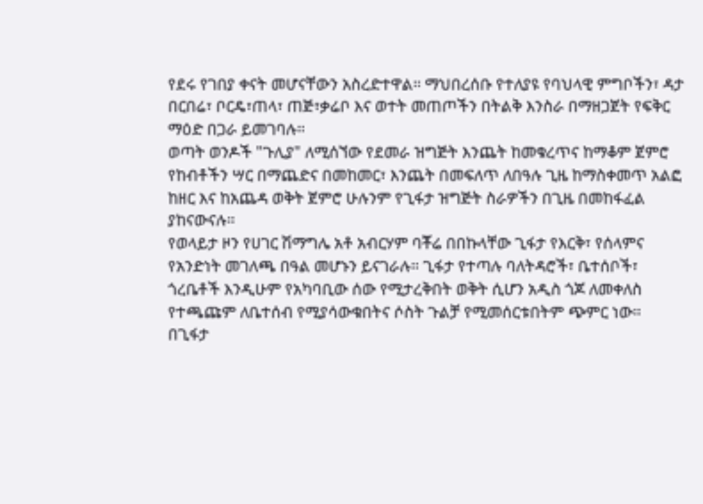የደሩ የገበያ ቀናት መሆናቸውን አስረድተዋል። ማህበረሰቡ የተለያዩ የባህላዊ ምግቦችን፣ ዳታ በርበሬ፣ ቦርዴ፣ጠላ፣ ጠጅ፣ቃሬቦ እና ወተት መጠጦችን በትልቅ እንስራ በማዘጋጀት የፍቅር ማዕድ በጋራ ይመገባሉ።
ወጣት ወንዶች "ጉሊያ" ለሚሰኘው የደመራ ዝግጅት እንጨት ከመቁረጥና ከማቆም ጀምሮ የከብቶችን ሣር በማጨድና በመከመር፣ እንጨት በመፍለጥ ለበዓሉ ጊዜ ከማስቀመጥ አልፎ ከዘር እና ከአጨዳ ወቅት ጀምሮ ሁሉንም የጊፋታ ዝግጅት ስራዎችን በጊዜ በመከፋፈል ያከናውናሉ።
የወላይታ ዞን የሀገር ሽማግሌ አቶ አብርሃም ባቾሬ በበኩላቸው ጊፋታ የእርቅ፣ የሰላምና የአንድነት መገለጫ በዓል መሆኑን ይናገራሉ። ጊፋታ የተጣሉ ባለትዳሮች፣ ቤተሰቦች፣ ጎረቤቶች እንዲሁም የአካባቢው ሰው የሚታረቅበት ወቅት ሲሆን አዲስ ጎጆ ለመቀለስ የተጫጩም ለቤተሰብ የሚያሳውቁበትና ሶስት ጉልቻ የሚመሰርቱበትም ጭምር ነው። በጊፋታ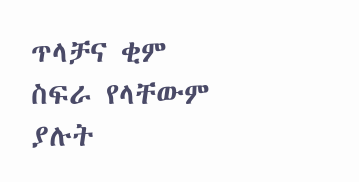ጥላቻና ቂም ስፍራ የላቸውም ያሉት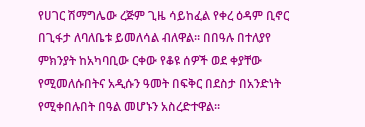የሀገር ሽማግሌው ረጅም ጊዜ ሳይከፈል የቀረ ዕዳም ቢኖር በጊፋታ ለባለቤቱ ይመለሳል ብለዋል። በበዓሉ በተለያየ ምክንያት ከአካባቢው ርቀው የቆዩ ሰዎች ወደ ቀያቸው የሚመለሱበትና አዲሱን ዓመት በፍቅር በደስታ በአንድነት የሚቀበሉበት በዓል መሆኑን አስረድተዋል።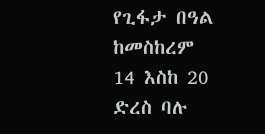የጊፋታ በዓል ከመስከረም 14 እስከ 20 ድረስ ባሉ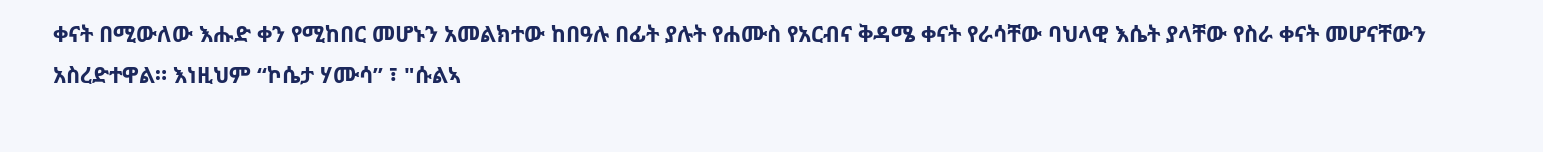ቀናት በሚውለው እሑድ ቀን የሚከበር መሆኑን አመልክተው ከበዓሉ በፊት ያሉት የሐሙስ የአርብና ቅዳሜ ቀናት የራሳቸው ባህላዊ እሴት ያላቸው የስራ ቀናት መሆናቸውን አስረድተዋል። እነዚህም “ኮሴታ ሃሙሳ” ፣ "ሱልኣ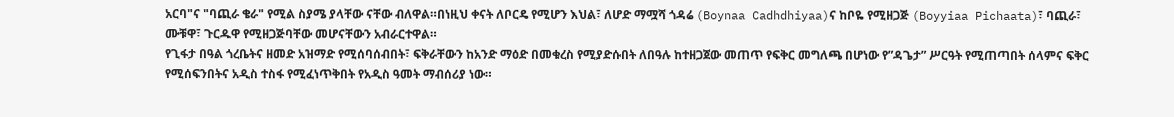አርባ"ና "ባጪራ ቄራ" የሚል ስያሜ ያላቸው ናቸው ብለዋል።በነዚህ ቀናት ለቦርዴ የሚሆን እህል፣ ለሆድ ማሟሻ ጎዳሬ (Boynaa Cadhdhiyaa)ና ከቦዬ የሚዘጋጅ (Boyyiaa Pichaata)፣ ባጪራ፣ ሙቹዋ፣ ጉርዱዋ የሚዘጋጅባቸው መሆናቸውን አብራርተዋል።
የጊፋታ በዓል ጎረቤትና ዘመድ አዝማድ የሚሰባሰብበት፣ ፍቅራቸውን ከአንድ ማዕድ በመቁረስ የሚያድሱበት ለበዓሉ ከተዘጋጀው መጠጥ የፍቅር መግለጫ በሆነው የ”ዳጌታ” ሥርዓት የሚጠጣበት ሰላምና ፍቅር የሚሰፍንበትና አዲስ ተስፋ የሚፈነጥቅበት የአዲስ ዓመት ማብሰሪያ ነው።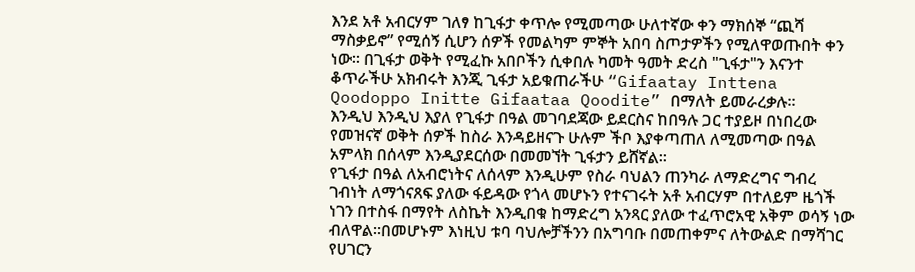እንደ አቶ አብርሃም ገለፃ ከጊፋታ ቀጥሎ የሚመጣው ሁለተኛው ቀን ማክሰኞ “ጪሻ ማስቃይኖ” የሚሰኝ ሲሆን ሰዎች የመልካም ምኞት አበባ ስጦታዎችን የሚለዋወጡበት ቀን ነው፡፡ በጊፋታ ወቅት የሚፈኩ አበቦችን ሲቀበሉ ካመት ዓመት ድረስ "ጊፋታ"ን እናንተ ቆጥራችሁ አክብሩት እንጂ ጊፋታ አይቁጠራችሁ “Gifaatay Inttena Qoodoppo Initte Gifaataa Qoodite” በማለት ይመራረቃሉ።
እንዲህ እንዲህ እያለ የጊፋታ በዓል መገባደጃው ይደርስና ከበዓሉ ጋር ተያይዞ በነበረው የመዝናኛ ወቅት ሰዎች ከስራ እንዳይዘናጉ ሁሉም ችቦ እያቀጣጠለ ለሚመጣው በዓል አምላክ በሰላም እንዲያደርሰው በመመኘት ጊፋታን ይሸኛል፡፡
የጊፋታ በዓል ለአብሮነትና ለሰላም እንዲሁም የስራ ባህልን ጠንካራ ለማድረግና ግብረ ገብነት ለማጎናጸፍ ያለው ፋይዳው የጎላ መሆኑን የተናገሩት አቶ አብርሃም በተለይም ዜጎች ነገን በተስፋ በማየት ለስኬት እንዲበቁ ከማድረግ አንጻር ያለው ተፈጥሮአዊ አቅም ወሳኝ ነው ብለዋል።በመሆኑም እነዚህ ቱባ ባህሎቻችንን በአግባቡ በመጠቀምና ለትውልድ በማሻገር የሀገርን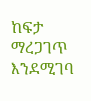ከፍታ ማረጋገጥ እንደሚገባ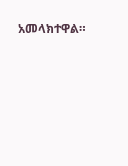አመላክተዋል።